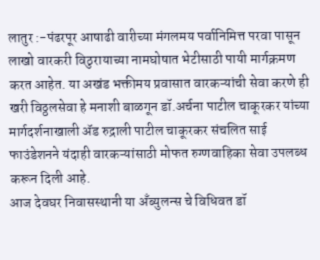लातुर :-पंढरपूर आषाढी वारीच्या मंगलमय पर्वानिमित्त परवा पासून लाखो वारकरी विठुरायाच्या नामघोषात भेटीसाठी पायी मार्गक्रमण करत आहेत. या अखंड भक्तीमय प्रवासात वारकऱ्यांची सेवा करणे ही खरी विठ्ठलसेवा हे मनाशी बाळगून डॉ.अर्चना पाटील चाकूरकर यांच्या मार्गदर्शनाखाली ॲड रुद्राली पाटील चाकूरकर संचलित साई फाउंडेशनने यंदाही वारकऱ्यांसाठी मोफत रुग्णवाहिका सेवा उपलब्ध करून दिली आहे.
आज देवघर निवासस्थानी या अँब्युलन्स चे विधिवत डॉ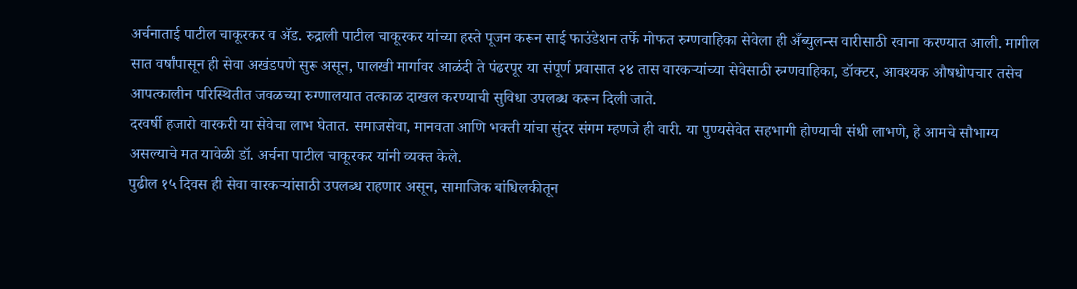अर्चनाताई पाटील चाकूरकर व ॲड. रुद्राली पाटील चाकूरकर यांच्या हस्ते पूजन करून साई फाउंडेशन तर्फे मोफत रुग्णवाहिका सेवेला ही अँब्युलन्स वारीसाठी रवाना करण्यात आली. मागील सात वर्षांपासून ही सेवा अखंडपणे सुरू असून, पालखी मार्गावर आळंदी ते पंढरपूर या संपूर्ण प्रवासात २४ तास वारकऱ्यांच्या सेवेसाठी रुग्णवाहिका, डॉक्टर, आवश्यक औषधोपचार तसेच आपत्कालीन परिस्थितीत जवळच्या रुग्णालयात तत्काळ दाखल करण्याची सुविधा उपलब्ध करून दिली जाते.
दरवर्षी हजारो वारकरी या सेवेचा लाभ घेतात. समाजसेवा, मानवता आणि भक्ती यांचा सुंदर संगम म्हणजे ही वारी. या पुण्यसेवेत सहभागी होण्याची संधी लाभणे, हे आमचे सौभाग्य असल्याचे मत यावेळी डॉ. अर्चना पाटील चाकूरकर यांनी व्यक्त केले.
पुढील १५ दिवस ही सेवा वारकऱ्यांसाठी उपलब्ध राहणार असून, सामाजिक बांधिलकीतून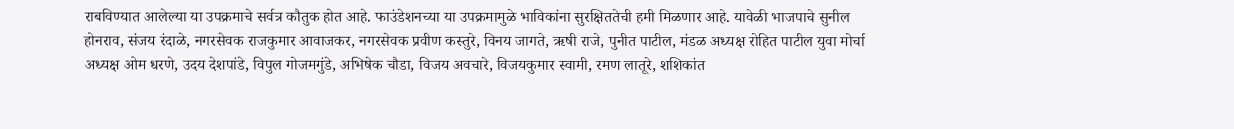राबविण्यात आलेल्या या उपक्रमाचे सर्वत्र कौतुक होत आहे. फाउंडेशनच्या या उपक्रमामुळे भाविकांना सुरक्षिततेची हमी मिळणार आहे. यावेळी भाजपाचे सुनील होनराव, संजय रंदाळे, नगरसेवक राजकुमार आवाजकर, नगरसेवक प्रवीण कस्तुरे, विनय जागते, ऋषी राजे, पुनीत पाटील, मंडळ अध्यक्ष रोहित पाटील युवा मोर्चा अध्यक्ष ओम धरणे, उदय देशपांडे, विपुल गोजमगुंडे, अभिषेक चौडा, विजय अवचारे, विजयकुमार स्वामी, रमण लातूरे, शशिकांत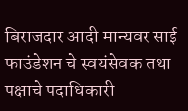बिराजदार आदी मान्यवर साई फाउंडेशन चे स्वयंसेवक तथा पक्षाचे पदाधिकारी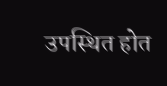उपस्थित होत